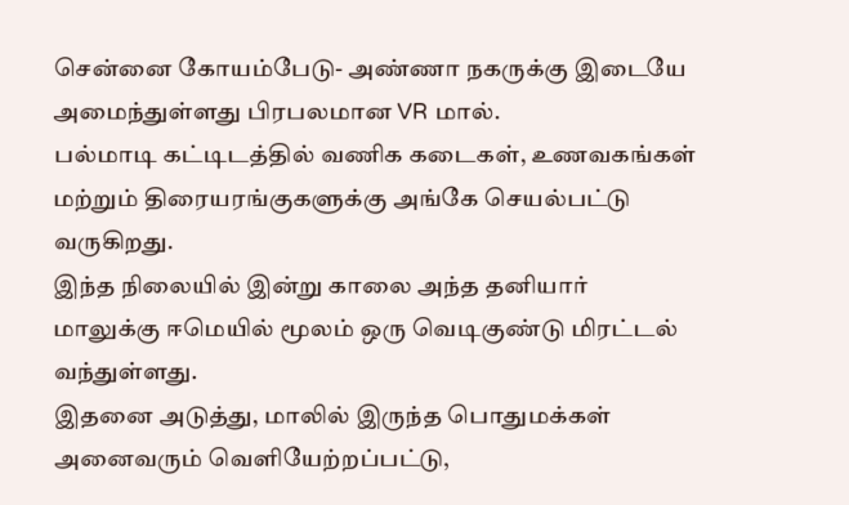சென்னை கோயம்பேடு- அண்ணா நகருக்கு இடையே அமைந்துள்ளது பிரபலமான VR மால்.
பல்மாடி கட்டிடத்தில் வணிக கடைகள், உணவகங்கள் மற்றும் திரையரங்குகளுக்கு அங்கே செயல்பட்டு வருகிறது.
இந்த நிலையில் இன்று காலை அந்த தனியார் மாலுக்கு ஈமெயில் மூலம் ஒரு வெடிகுண்டு மிரட்டல் வந்துள்ளது.
இதனை அடுத்து, மாலில் இருந்த பொதுமக்கள் அனைவரும் வெளியேற்றப்பட்டு,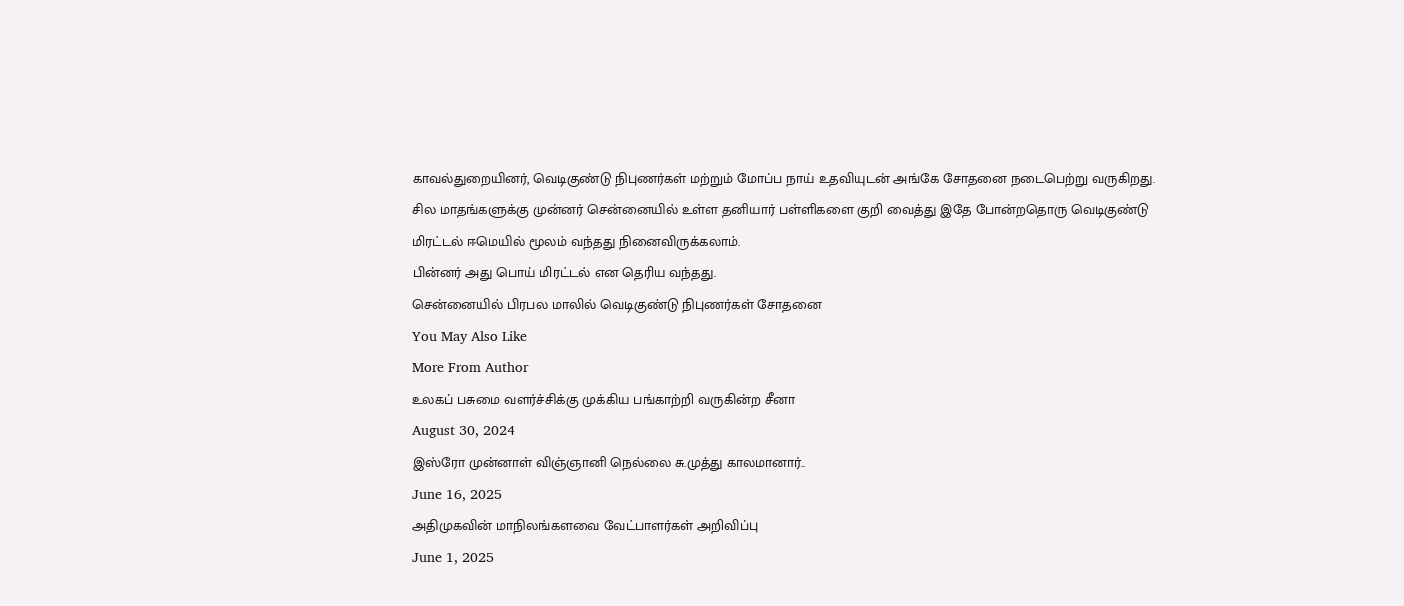காவல்துறையினர், வெடிகுண்டு நிபுணர்கள் மற்றும் மோப்ப நாய் உதவியுடன் அங்கே சோதனை நடைபெற்று வருகிறது.
சில மாதங்களுக்கு முன்னர் சென்னையில் உள்ள தனியார் பள்ளிகளை குறி வைத்து இதே போன்றதொரு வெடிகுண்டு மிரட்டல் ஈமெயில் மூலம் வந்தது நினைவிருக்கலாம்.
பின்னர் அது பொய் மிரட்டல் என தெரிய வந்தது.
சென்னையில் பிரபல மாலில் வெடிகுண்டு நிபுணர்கள் சோதனை
You May Also Like
More From Author
உலகப் பசுமை வளர்ச்சிக்கு முக்கிய பங்காற்றி வருகின்ற சீனா
August 30, 2024
இஸ்ரோ முன்னாள் விஞ்ஞானி நெல்லை சு.முத்து காலமானார்..
June 16, 2025
அதிமுகவின் மாநிலங்களவை வேட்பாளர்கள் அறிவிப்பு
June 1, 2025